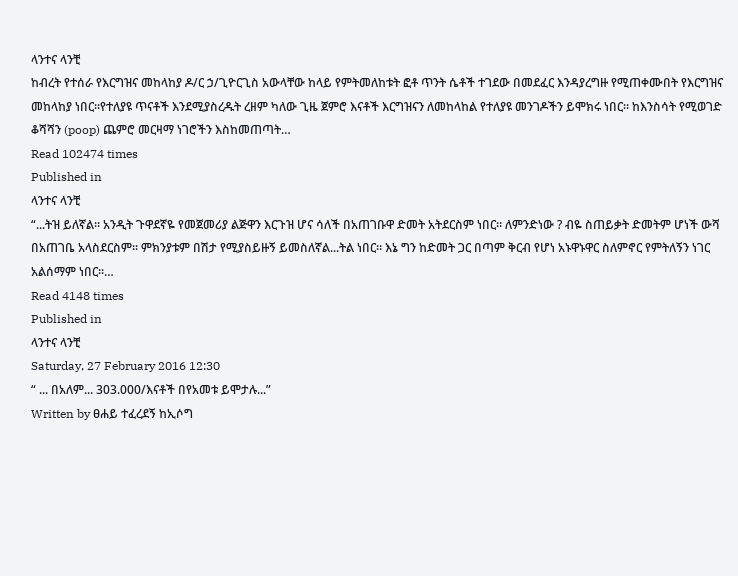ላንተና ላንቺ
ከብረት የተሰራ የእርግዝና መከላከያ ዶ/ር ኃ/ጊዮርጊስ አውላቸው ከላይ የምትመለከቱት ፎቶ ጥንት ሴቶች ተገደው በመደፈር እንዳያረግዙ የሚጠቀሙበት የእርግዝና መከላከያ ነበር፡፡የተለያዩ ጥናቶች እንደሚያስረዱት ረዘም ካለው ጊዜ ጀምሮ እናቶች እርግዝናን ለመከላከል የተለያዩ መንገዶችን ይሞክሩ ነበር፡፡ ከእንስሳት የሚወገድ ቆሻሻን (poop) ጨምሮ መርዛማ ነገሮችን እስከመጠጣት…
Read 102474 times
Published in
ላንተና ላንቺ
“...ትዝ ይለኛል። አንዲት ጉዋደኛዬ የመጀመሪያ ልጅዋን እርጉዝ ሆና ሳለች በአጠገቡዋ ድመት አትደርስም ነበር። ለምንድነው ? ብዬ ስጠይቃት ድመትም ሆነች ውሻ በአጠገቤ አላስደርስም። ምክንያቱም በሽታ የሚያስይዙኝ ይመስለኛል...ትል ነበር። እኔ ግን ከድመት ጋር በጣም ቅርብ የሆነ አኑዋኑዋር ስለምኖር የምትለኝን ነገር አልሰማም ነበር።…
Read 4148 times
Published in
ላንተና ላንቺ
Saturday, 27 February 2016 12:30
“ ... በአለም... 303.000/እናቶች በየአመቱ ይሞታሉ...”
Written by ፀሐይ ተፈረደኝ ከኢሶግ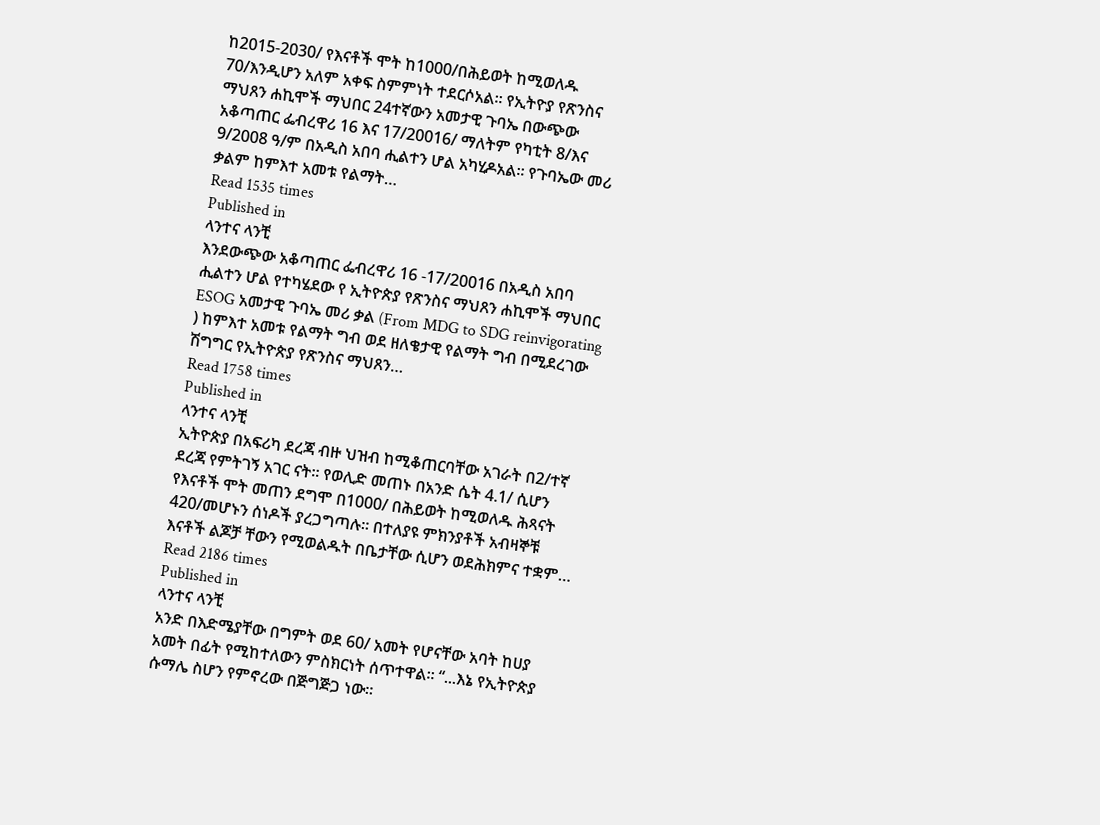ከ2015-2030/ የእናቶች ሞት ከ1000/በሕይወት ከሚወለዱ 70/እንዲሆን አለም አቀፍ ስምምነት ተደርሶአል፡፡ የኢትዮያ የጽንስና ማህጸን ሐኪሞች ማህበር 24ተኛውን አመታዊ ጉባኤ በውጭው አቆጣጠር ፌብረዋሪ 16 እና 17/20016/ ማለትም የካቲት 8/እና 9/2008 ዓ/ም በአዲስ አበባ ሒልተን ሆል አካሂዶአል፡፡ የጉባኤው መሪ ቃልም ከምእተ አመቱ የልማት…
Read 1535 times
Published in
ላንተና ላንቺ
እንደውጭው አቆጣጠር ፌብረዋሪ 16 -17/20016 በአዲስ አበባ ሒልተን ሆል የተካሄደው የ ኢትዮጵያ የጽንስና ማህጸን ሐኪሞች ማህበር ESOG አመታዊ ጉባኤ መሪ ቃል (From MDG to SDG reinvigorating ) ከምእተ አመቱ የልማት ግብ ወደ ዘለቄታዊ የልማት ግብ በሚደረገው ሽግግር የኢትዮጵያ የጽንስና ማህጸን…
Read 1758 times
Published in
ላንተና ላንቺ
ኢትዮጵያ በአፍሪካ ደረጃ ብዙ ህዝብ ከሚቆጠርባቸው አገራት በ2/ተኛ ደረጃ የምትገኝ አገር ናት። የወሊድ መጠኑ በአንድ ሴት 4.1/ ሲሆን የእናቶች ሞት መጠን ደግሞ በ1000/ በሕይወት ከሚወለዱ ሕጻናት 420/መሆኑን ሰነዶች ያረጋግጣሉ። በተለያዩ ምክንያቶች አብዛኞቹ እናቶች ልጆቻ ቸውን የሚወልዱት በቤታቸው ሲሆን ወደሕክምና ተቋም…
Read 2186 times
Published in
ላንተና ላንቺ
አንድ በእድሜያቸው በግምት ወደ 60/ አመት የሆናቸው አባት ከሀያ አመት በፊት የሚከተለውን ምስክርነት ሰጥተዋል፡፡ “...እኔ የኢትዮጵያ ሱማሌ ስሆን የምኖረው በጅግጅጋ ነው፡፡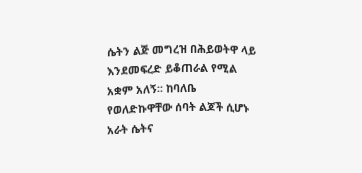ሴትን ልጅ መግረዝ በሕይወትዋ ላይ እንደመፍረድ ይቆጠራል የሚል አቋም አለኝ፡፡ ከባለቤ የወለድኩዋቸው ሰባት ልጆች ሲሆኑ አራት ሴትና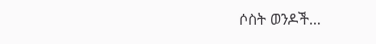ሶስት ወንዶች…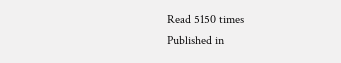Read 5150 times
Published in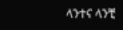ላንተና ላንቺ